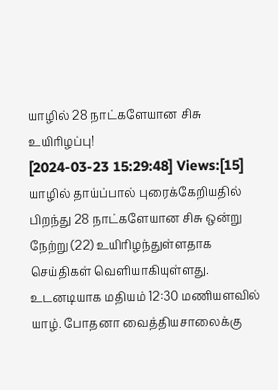யாழில் 28 நாட்களேயான சிசு உயிரிழப்பு!
[2024-03-23 15:29:48] Views:[15]
யாழில் தாய்ப்பால் புரைக்கேறியதில் பிறந்து 28 நாட்களேயான சிசு ஒன்று நேற்று (22) உயிரிழந்துள்ளதாக செய்திகள் வெளியாகியுள்ளது.
உடனடியாக மதியம் 12:30 மணியளவில் யாழ். போதனா வைத்தியசாலைக்கு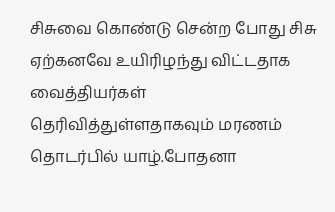சிசுவை கொண்டு சென்ற போது சிசு ஏற்கனவே உயிரிழந்து விட்டதாக வைத்தியர்கள் தெரிவித்துள்ளதாகவும் மரணம் தொடர்பில் யாழ்.போதனா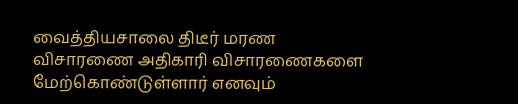வைத்தியசாலை திடீர் மரண விசாரணை அதிகாரி விசாரணைகளை மேற்கொண்டுள்ளார் எனவும்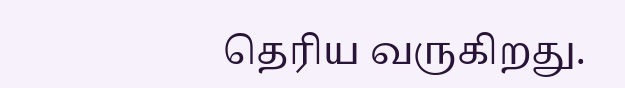தெரிய வருகிறது.